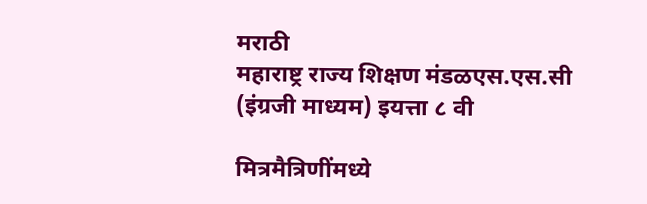मराठी
महाराष्ट्र राज्य शिक्षण मंडळएस.एस.सी (इंग्रजी माध्यम) इयत्ता ८ वी

मित्रमैत्रिणींमध्ये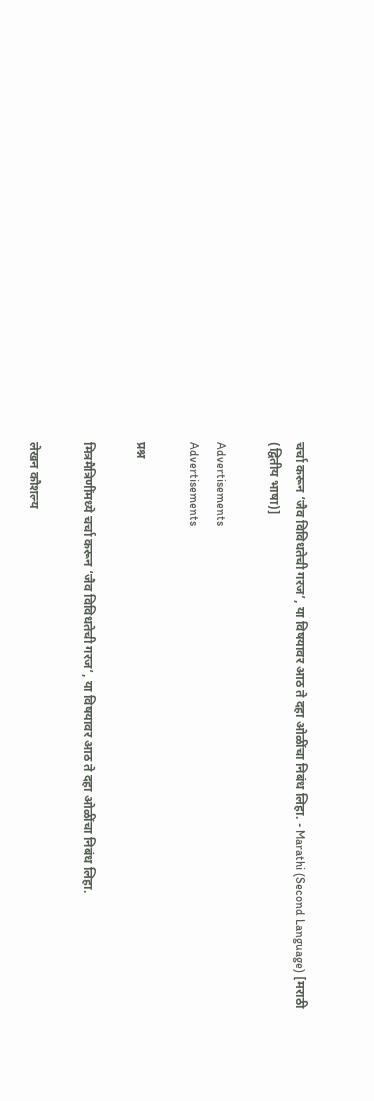चर्चा करून ‘जैव विविधतेची गरज’, या विषयावर आठ ते दहा ओळींचा निबंध लिहा. - Marathi (Second Language) [मराठी (द्वितीय भाषा)]

Advertisements
Advertisements

प्रश्न

मित्रमैत्रिणींमध्ये चर्चा करून ‘जैव विविधतेची गरज’, या विषयावर आठ ते दहा ओळींचा निबंध लिहा.

लेखन कौशल्य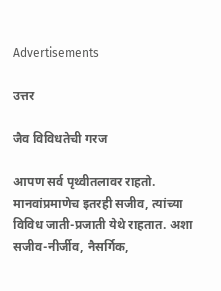Advertisements

उत्तर

जैव विविधतेची गरज

आपण सर्व पृथ्वीतलावर राहतो. मानवांप्रमाणेच इतरही सजीव, त्यांच्या विविध जाती-प्रजाती येथे राहतात. अशा सजीव-नीर्जीव, नैसर्गिक,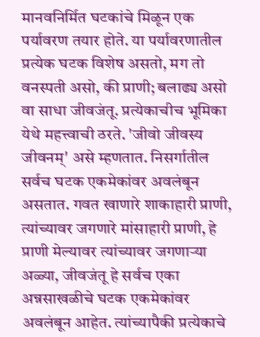मानवनिर्मित घटकांचे मिळून एक पर्यावरण तयार होते. या पर्यावरणातील प्रत्येक घटक विशेष असतो, मग तो वनस्पती असो, की प्राणी; बलाढ्य असो वा साधा जीवजंतू. प्रत्येकाचीच भूमिका येथे महत्त्वाची ठरते. 'जीवो जीवस्य जीवनम्' असे म्हणतात. निसर्गातील सर्वच घटक एकमेकांवर अवलंबून असतात. गवत खाणारे शाकाहारी प्राणी, त्यांच्यावर जगणारे मांसाहारी प्राणी, हे प्राणी मेल्यावर त्यांच्यावर जगणाऱ्या अळ्या, जीवजंतू हे सर्वच एका अन्नसाखळीचे घटक एकमेकांवर अवलंबून आहेत. त्यांच्यापैकी प्रत्येकाचे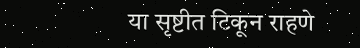या सृष्टीत टिकून राहणे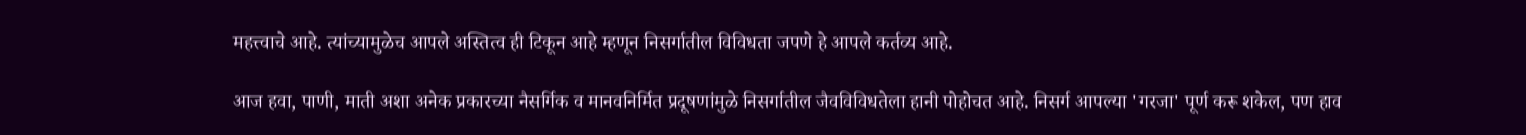महत्त्वाचे आहे. त्यांच्यामुळेच आपले अस्तित्व ही टिकून आहे म्हणून निसर्गातील विविधता जपणे हे आपले कर्तव्य आहे.

आज हवा, पाणी, माती अशा अनेक प्रकारच्या नैसर्गिक व मानवनिर्मित प्रदूषणांमुळे निसर्गातील जैवविविधतेला हानी पोहोचत आहे. निसर्ग आपल्या 'गरजा' पूर्ण करू शकेल, पण हाव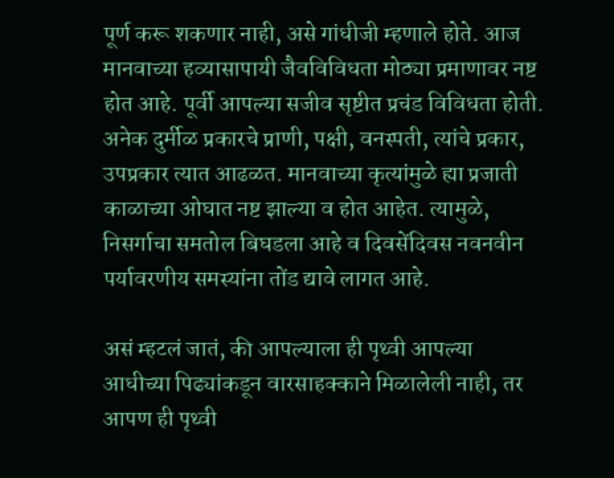पूर्ण करू शकणार नाही, असे गांधीजी म्हणाले होते. आज मानवाच्या हव्यासापायी जैवविविधता मोठ्या प्रमाणावर नष्ट होत आहे. पूर्वी आपल्या सजीव सृष्टीत प्रचंड विविधता होती. अनेक दुर्मीळ प्रकारचे प्राणी, पक्षी, वनस्पती, त्यांचे प्रकार, उपप्रकार त्यात आढळत. मानवाच्या कृत्यांमुळे ह्या प्रजाती काळाच्या ओघात नष्ट झाल्या व होत आहेत. त्यामुळे, निसर्गाचा समतोल बिघडला आहे व दिवसेंदिवस नवनवीन पर्यावरणीय समस्यांना तोंड द्यावे लागत आहे.

असं म्हटलं जातं, की आपल्याला ही पृथ्वी आपल्या आधीच्या पिढ्यांकडून वारसाहक्काने मिळालेली नाही, तर आपण ही पृथ्वी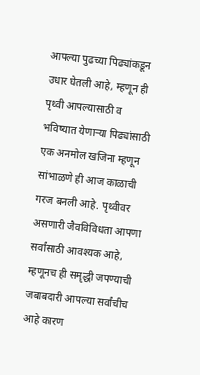आपल्या पुढच्या पिढ्यांकडून उधार घेतली आहे, म्हणून ही पृथ्वी आपल्यासाठी व भविष्यात येणाऱ्या पिढ्यांसाठी एक अनमोल खजिना म्हणून सांभाळणे ही आज काळाची गरज बनली आहे. पृथ्वीवर असणारी जैवविविधता आपणा सर्वांसाठी आवश्यक आहे, म्हणूनच ही समृद्धी जपण्याची जबाबदारी आपल्या सर्वांचीच आहे कारण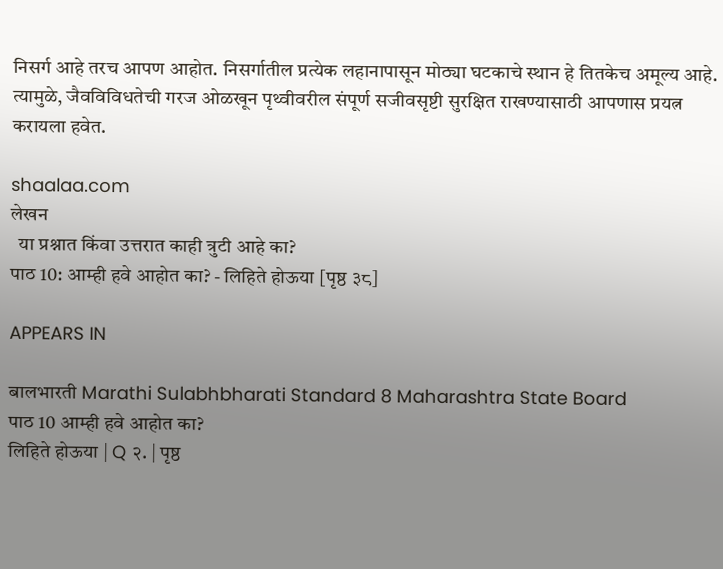निसर्ग आहे तरच आपण आहोत. निसर्गातील प्रत्येक लहानापासून मोठ्या घटकाचे स्थान हे तितकेच अमूल्य आहे. त्यामुळे, जैवविविधतेची गरज ओळखून पृथ्वीवरील संपूर्ण सजीवसृष्टी सुरक्षित राखण्यासाठी आपणास प्रयत्न करायला हवेत.

shaalaa.com
लेखन
  या प्रश्नात किंवा उत्तरात काही त्रुटी आहे का?
पाठ 10: आम्ही हवे आहोत का? - लिहिते होऊया [पृष्ठ ३८]

APPEARS IN

बालभारती Marathi Sulabhbharati Standard 8 Maharashtra State Board
पाठ 10 आम्ही हवे आहोत का?
लिहिते होऊया | Q २. | पृष्ठ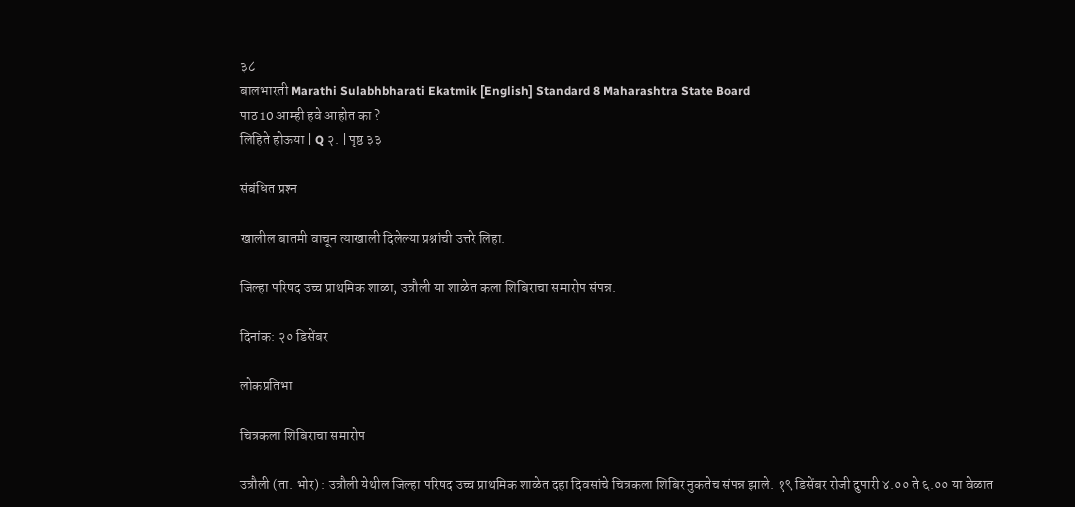३८
बालभारती Marathi Sulabhbharati Ekatmik [English] Standard 8 Maharashtra State Board
पाठ 10 आम्ही हवे आहोत का ?
लिहिते होऊया | Q २. | पृष्ठ ३३

संबंधित प्रश्‍न

खालील बातमी वाचून त्याखाली दिलेल्या प्रश्नांची उत्तरे लिहा.

जिल्हा परिषद उच्च प्राथमिक शाळा, उत्रौली या शाळेत कला शिबिराचा समारोप संपन्न.

दिनांक: २० डिसेंबर

लोकप्रतिभा

चित्रकला शिबिराचा समारोप

उत्रौली (ता. भोर) : उत्रौली येथील जिल्हा परिषद उच्च प्राथमिक शाळेत दहा दिवसांचे चित्रकला शिबिर नुकतेच संपन्न झाले. १९ डिसेंबर रोजी दुपारी ४.०० ते ६.०० या वेळात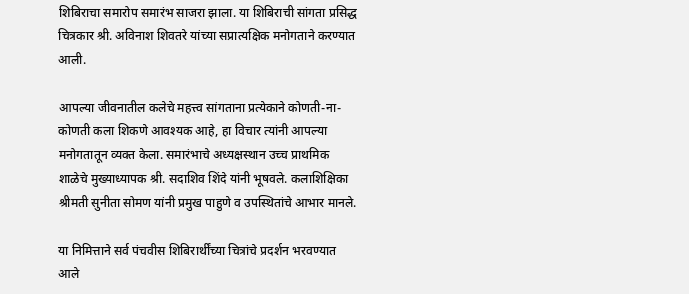शिबिराचा समारोप समारंभ साजरा झाला. या शिबिराची सांगता प्रसिद्ध चित्रकार श्री. अविनाश शिवतरे यांच्या सप्रात्यक्षिक मनोगताने करण्यात आली.

आपल्या जीवनातील कलेचे महत्त्व सांगताना प्रत्येकाने कोणती-ना-कोणती कला शिकणे आवश्यक आहे, हा विचार त्यांनी आपल्या मनोगतातून व्यक्त केला. समारंभाचे अध्यक्षस्थान उच्च प्राथमिक शाळेचे मुख्याध्यापक श्री. सदाशिव शिंदे यांनी भूषवले. कलाशिक्षिका श्रीमती सुनीता सोमण यांनी प्रमुख पाहुणे व उपस्थितांचे आभार मानले.

या निमित्ताने सर्व पंचवीस शिबिरार्थींच्या चित्रांचे प्रदर्शन भरवण्यात आले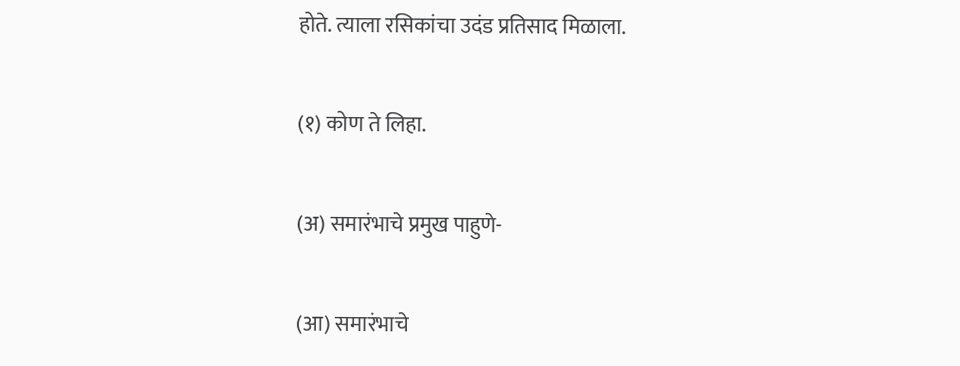होते. त्याला रसिकांचा उदंड प्रतिसाद मिळाला.

(१) कोण ते लिहा.

(अ) समारंभाचे प्रमुख पाहुणे-

(आ) समारंभाचे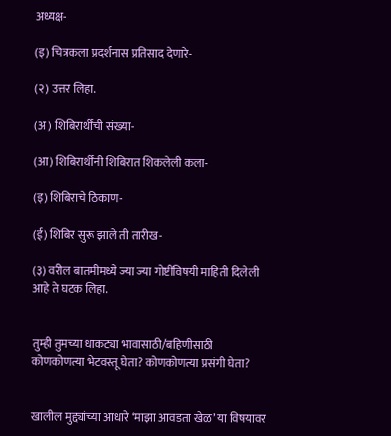अध्यक्ष-

(इ) चित्रकला प्रदर्शनास प्रतिसाद देणारे-

(२) उत्तर लिहा.

(अ) शिबिरार्थींची संख्या-

(आ) शिबिरार्थींनी शिबिरात शिकलेली कला-

(इ) शिबिराचे ठिकाण-

(ई) शिबिर सुरू झाले ती तारीख-

(३) वरील बातमीमध्ये ज्या ज्या गोष्टींविषयी माहिती दिलेली आहे ते घटक लिहा.


तुम्ही तुमच्या धाकट्या भावासाठी/बहिणीसाठी कोणकोणत्या भेटवस्तू घेता? कोणकोणत्या प्रसंगी घेता?


खालील मुद्द्यांच्या आधारे ‘माझा आवडता खेळ’ या विषयावर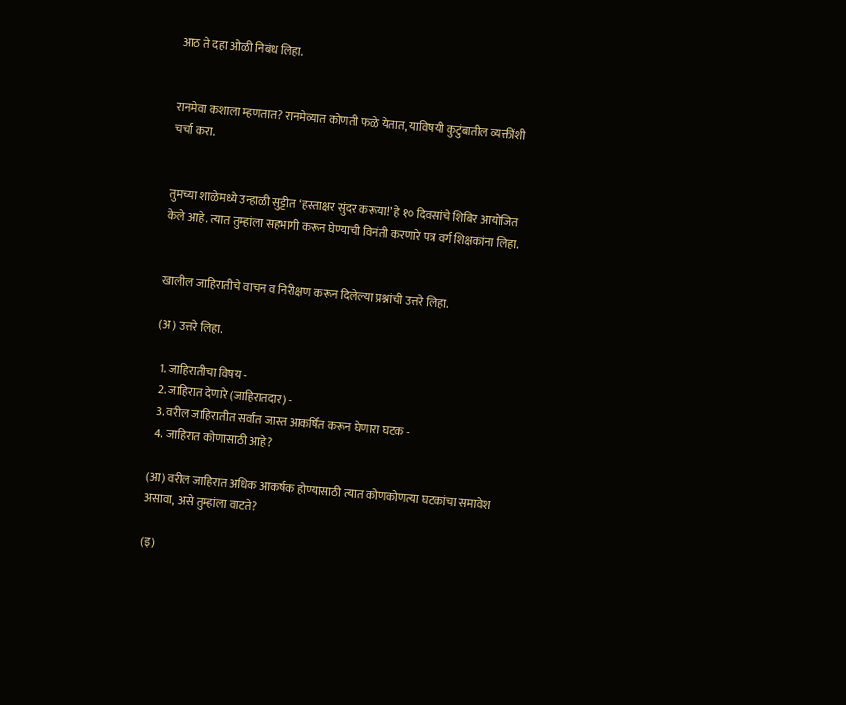आठ ते दहा ओळी निबंध लिहा.


रानमेवा कशाला म्हणतात? रानमेव्यात कोणती फळे येतात, याविषयी कुटुंबातील व्यक्तींशी चर्चा करा.


तुमच्या शाळेमध्ये उन्हाळी सुट्टीत ‘हस्ताक्षर सुंदर करूया!’ हे १० दिवसांचे शिबिर आयोजित केले आहे. त्यात तुम्हांला सहभागी करून घेण्याची विनंती करणारे पत्र वर्ग शिक्षकांना लिहा.


खालील जाहिरातीचे वाचन व निरीक्षण करून दिलेल्या प्रश्नांची उत्तरे लिहा.

(अ) उत्तरे लिहा.

  1. जाहिरातीचा विषय -
  2. जाहिरात देणारे (जाहिरातदार) -
  3. वरील जाहिरातीत सर्वांत जास्त आकर्षित करून घेणारा घटक -
  4. जाहिरात कोणासाठी आहे?

(आ) वरील जाहिरात अधिक आकर्षक होण्यासाठी त्यात कोणकोणत्या घटकांचा समावेश असावा, असे तुम्हांला वाटते?

(इ)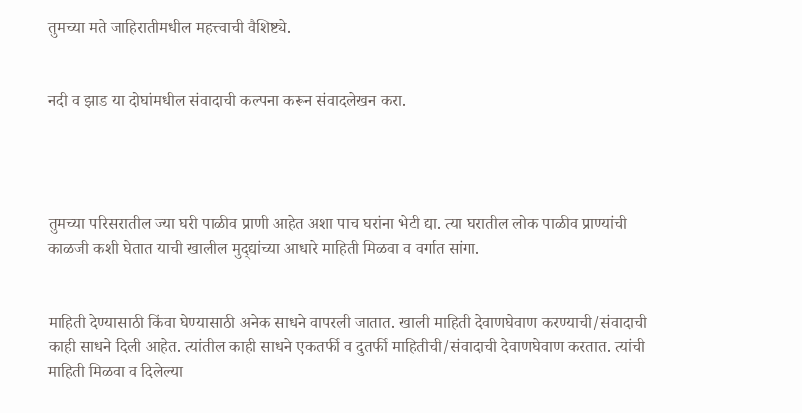तुमच्या मते जाहिरातीमधील महत्त्वाची वैशिष्ट्ये.


नदी व झाड या दोघांमधील संवादाची कल्पना करून संवादलेखन करा.




तुमच्या परिसरातील ज्या घरी पाळीव प्राणी आहेत अशा पाच घरांना भेटी द्या. त्या घरातील लोक पाळीव प्राण्यांची काळजी कशी घेतात याची खालील मुद्‌द्यांच्या आधारे माहिती मिळवा व वर्गात सांगा.


माहिती देण्यासाठी किंवा घेण्यासाठी अनेक साधने वापरली जातात. खाली माहिती देवाणघेवाण करण्याची/संवादाची काही साधने दिली आहेत. त्यांतील काही साधने एकतर्फी व दुतर्फी माहितीची/संवादाची देवाणघेवाण करतात. त्यांची माहिती मिळवा व दिलेल्या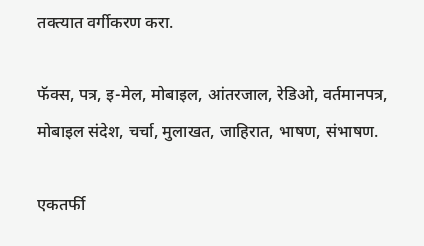तक्त्यात वर्गीकरण करा.

फॅक्स, पत्र, इ-मेल, मोबाइल, आंतरजाल, रेडिओ, वर्तमानपत्र, मोबाइल संदेश, चर्चा, मुलाखत, जाहिरात, भाषण, संभाषण.

एकतर्फी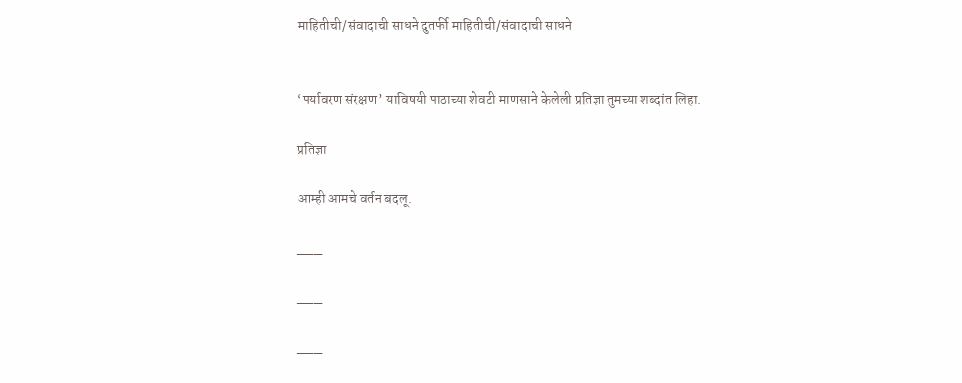माहितीची/संवादाची साधने दुतर्फी माहितीची/संवादाची साधने


‘पर्यावरण संरक्षण’ याविषयी पाठाच्या शेवटी माणसाने केलेली प्रतिज्ञा तुमच्या शब्दांत लिहा.

प्रतिज्ञा

आम्ही आमचे वर्तन बदलू.

___

___

___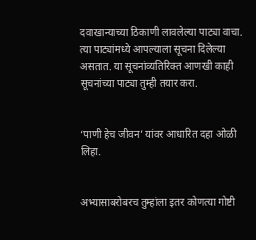दवाखान्याच्या ठिकाणी लावलेल्या पाट्या वाचा. त्या पाट्यांमध्ये आपल्याला सूचना दिलेल्या असतात. या सूचनांव्यतिरिक्त आणखी काही सूचनांच्या पाट्या तुम्ही तयार करा.


‘पाणी हेच जीवन’ यांवर आधारित दहा ओळी लिहा.


अभ्यासाबरोबरच तुम्हांला इतर कोणत्या गोष्टी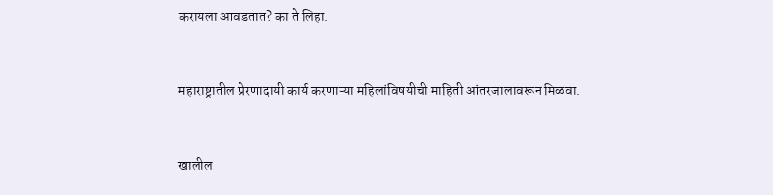करायला आवडतात? का ते लिहा.


महाराष्ट्रातील प्रेरणादायी कार्य करणाऱ्या महिलांविषयीची माहिती आंतरजालावरून मिळवा.


खालील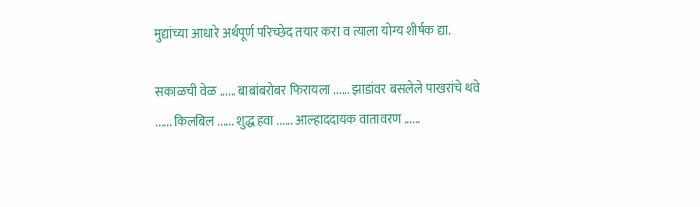मुद्यांच्या आधारे अर्थपूर्ण परिच्छेद तयार करा व त्याला योग्य शीर्षक द्या.

सकाळची वेळ ...... बाबांबरोबर फिरायला ...... झाडांवर बसलेले पाखरांचे थवे ...... किलबिल ...... शुद्ध हवा ...... आल्हाददायक वातावरण ......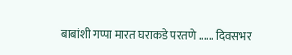बाबांशी गप्पा मारत घराकडे परतणे ...... दिवसभर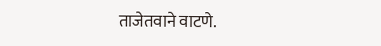ताजेतवाने वाटणे.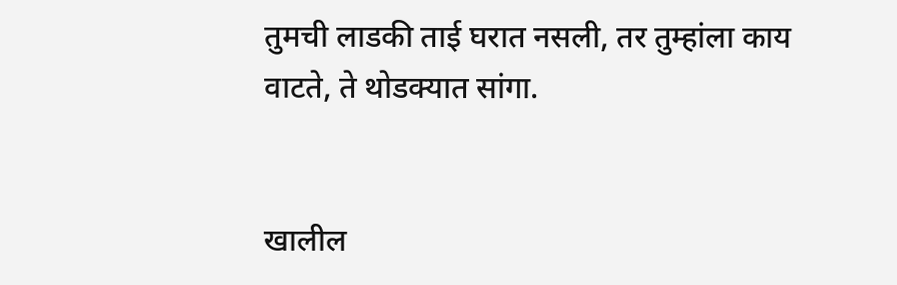तुमची लाडकी ताई घरात नसली, तर तुम्हांला काय वाटते, ते थोडक्यात सांगा.


खालील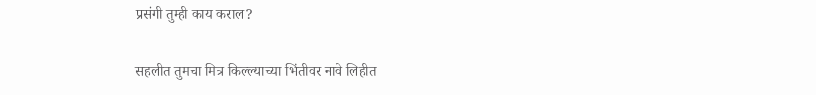प्रसंगी तुम्ही काय कराल?

सहलीत तुमचा मित्र किल्ल्याच्या भिंतीवर नावे लिहीत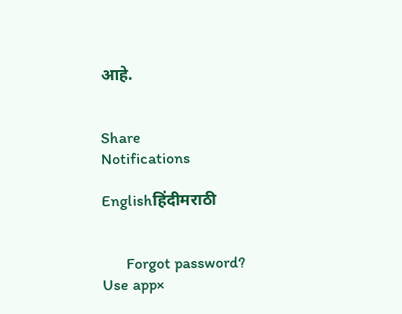आहे.


Share
Notifications

Englishहिंदीमराठी


      Forgot password?
Use app×